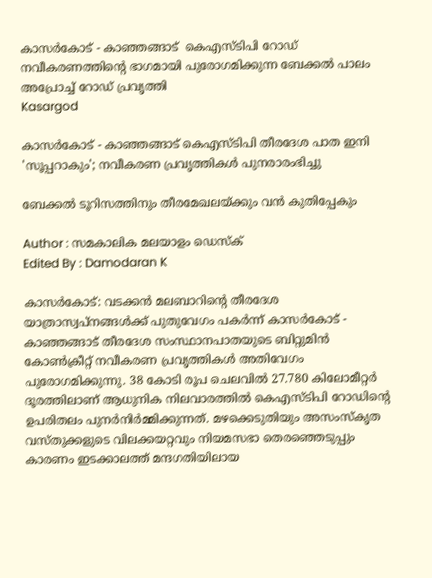കാസർകോട് - കാഞ്ഞങ്ങാട്  കെഎസ്ടിപി റോഡ് നവീകരണത്തിൻ്റെ ഭാഗമായി പുരോഗമിക്കുന്ന ബേക്കൽ പാലം അപ്രോച്ച് റോഡ് പ്രവൃത്തി
Kasargod

കാസർകോട് - കാഞ്ഞങ്ങാട് കെഎസ്ടിപി തീരദേശ പാത ഇനി 'സൂപ്പറാകും'; നവീകരണ പ്രവൃത്തികൾ പുനരാരംഭിച്ചു

ബേക്കൽ ടൂറിസത്തിനും തീരമേഖലയ്ക്കും വൻ കുതിപ്പേകും

Author : സമകാലിക മലയാളം ഡെസ്ക്
Edited By : Damodaran K

കാസർകോട്: വടക്കൻ മലബാറിന്റെ തീരദേശ യാത്രാസ്വപ്നങ്ങൾക്ക് പുതുവേഗം പകർന്ന് കാസർകോട് - കാഞ്ഞങ്ങാട് തീരദേശ സംസ്ഥാനപാതയുടെ ബിറ്റുമിൻ കോൺക്രീറ്റ് നവീകരണ പ്രവൃത്തികൾ അതിവേഗം പുരോഗമിക്കുന്നു. 38 കോടി രൂപ ചെലവിൽ 27.780 കിലോമീറ്റർ ദൂരത്തിലാണ് ആധുനിക നിലവാരത്തിൽ കെഎസ്ടിപി റോഡിന്റെ ഉപരിതലം പുനർനിർമ്മിക്കുന്നത്. മഴക്കെടുതിയും അസംസ്കൃത വസ്തുക്കളുടെ വിലക്കയറ്റവും നിയമസഭാ തെരഞ്ഞെടുപ്പും കാരണം ഇടക്കാലത്ത് മന്ദഗതിയിലായ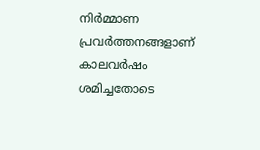നിർമ്മാണ പ്രവർത്തനങ്ങളാണ് കാലവർഷം ശമിച്ചതോടെ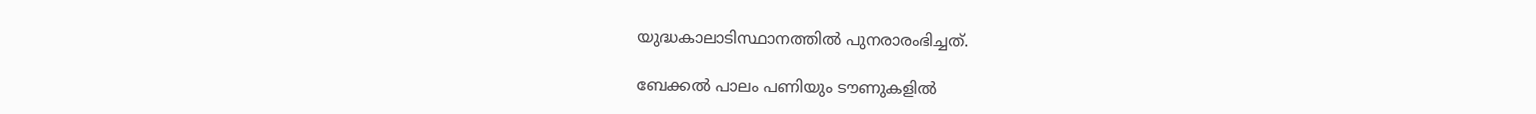യുദ്ധകാലാടിസ്ഥാനത്തിൽ പുനരാരംഭിച്ചത്.

ബേക്കൽ പാലം പണിയും ടൗണുകളിൽ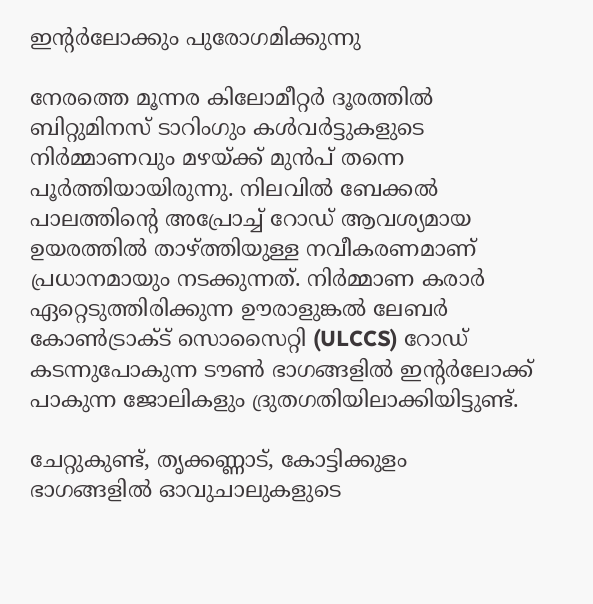ഇന്റർലോക്കും പുരോഗമിക്കുന്നു

നേരത്തെ മൂന്നര കിലോമീറ്റർ ദൂരത്തിൽ ബിറ്റുമിനസ് ടാറിംഗും കൾവർട്ടുകളുടെ നിർമ്മാണവും മഴയ്ക്ക് മുൻപ് തന്നെ പൂർത്തിയായിരുന്നു. നിലവിൽ ബേക്കൽ പാലത്തിന്റെ അപ്രോച്ച് റോഡ് ആവശ്യമായ ഉയരത്തിൽ താഴ്ത്തിയുള്ള നവീകരണമാണ് പ്രധാനമായും നടക്കുന്നത്. നിർമ്മാണ കരാർ ഏറ്റെടുത്തിരിക്കുന്ന ഊരാളുങ്കൽ ലേബർ കോൺട്രാക്ട് സൊസൈറ്റി (ULCCS) റോഡ് കടന്നുപോകുന്ന ടൗൺ ഭാഗങ്ങളിൽ ഇന്റർലോക്ക് പാകുന്ന ജോലികളും ദ്രുതഗതിയിലാക്കിയിട്ടുണ്ട്.

ചേറ്റുകുണ്ട്, തൃക്കണ്ണാട്, കോട്ടിക്കുളം ഭാഗങ്ങളിൽ ഓവുചാലുകളുടെ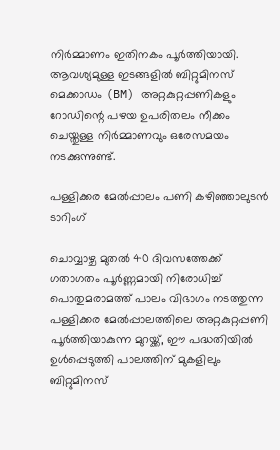നിർമ്മാണം ഇതിനകം പൂർത്തിയായി. ആവശ്യമുള്ള ഇടങ്ങളിൽ ബിറ്റുമിനസ് മെക്കാഡം (BM) അറ്റകുറ്റപ്പണികളും റോഡിന്റെ പഴയ ഉപരിതലം നീക്കം ചെയ്തുള്ള നിർമ്മാണവും ഒരേസമയം നടക്കുന്നുണ്ട്.

പള്ളിക്കര മേൽപ്പാലം പണി കഴിഞ്ഞാലുടൻ ടാറിംഗ്

ചൊവ്വാഴ്ച മുതൽ 40 ദിവസത്തേക്ക് ഗതാഗതം പൂർണ്ണമായി നിരോധിച്ച് പൊതുമരാമത്ത് പാലം വിഭാഗം നടത്തുന്ന പള്ളിക്കര മേൽപ്പാലത്തിലെ അറ്റകുറ്റപ്പണി പൂർത്തിയാകുന്ന മുറയ്ക്ക്, ഈ പദ്ധതിയിൽ ഉൾപ്പെടുത്തി പാലത്തിന് മുകളിലും ബിറ്റുമിനസ്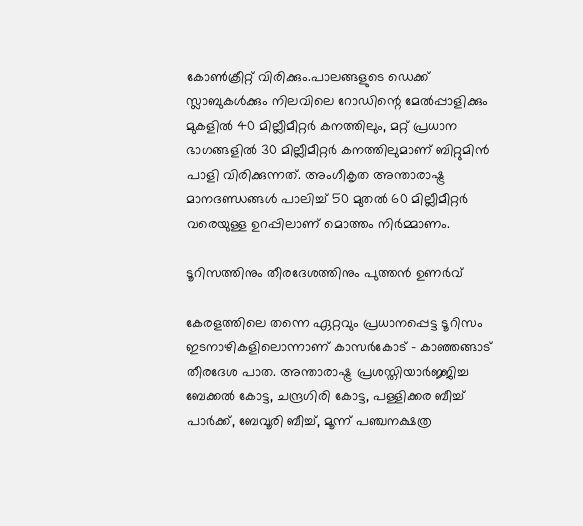കോൺക്രീറ്റ് വിരിക്കും.പാലങ്ങളുടെ ഡെക്ക് സ്ലാബുകൾക്കും നിലവിലെ റോഡിന്റെ മേൽപ്പാളിക്കും മുകളിൽ 40 മില്ലീമീറ്റർ കനത്തിലും, മറ്റ് പ്രധാന ഭാഗങ്ങളിൽ 30 മില്ലീമീറ്റർ കനത്തിലുമാണ് ബിറ്റുമിൻ പാളി വിരിക്കുന്നത്. അംഗീകൃത അന്താരാഷ്ട്ര മാനദണ്ഡങ്ങൾ പാലിച്ച് 50 മുതൽ 60 മില്ലീമീറ്റർ വരെയുള്ള ഉറപ്പിലാണ് മൊത്തം നിർമ്മാണം.

ടൂറിസത്തിനും തീരദേശത്തിനും പുത്തൻ ഉണർവ്

കേരളത്തിലെ തന്നെ ഏറ്റവും പ്രധാനപ്പെട്ട ടൂറിസം ഇടനാഴികളിലൊന്നാണ് കാസർകോട് - കാഞ്ഞങ്ങാട് തീരദേശ പാത. അന്താരാഷ്ട്ര പ്രശസ്തിയാർജ്ജിച്ച ബേക്കൽ കോട്ട, ചന്ദ്രഗിരി കോട്ട, പള്ളിക്കര ബീച്ച് പാർക്ക്, ബേവൂരി ബീച്ച്, മൂന്ന് പഞ്ചനക്ഷത്ര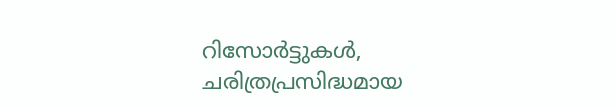റിസോർട്ടുകൾ, ചരിത്രപ്രസിദ്ധമായ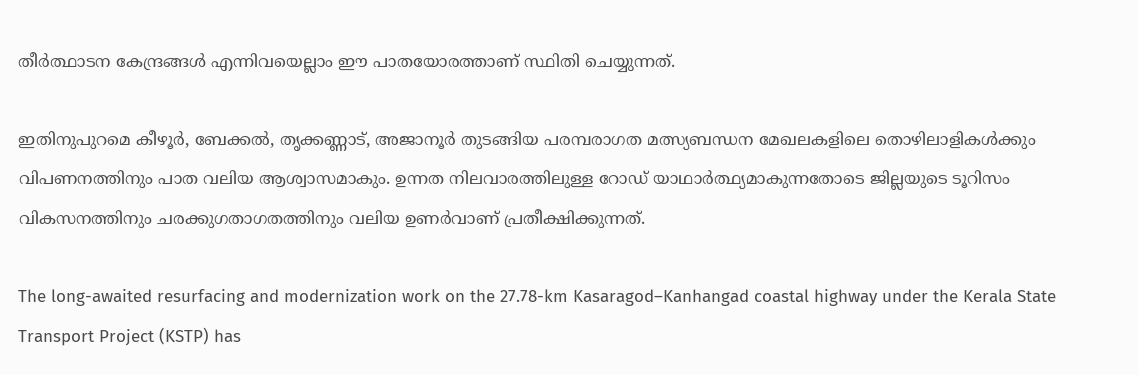തീർത്ഥാടന കേന്ദ്രങ്ങൾ എന്നിവയെല്ലാം ഈ പാതയോരത്താണ് സ്ഥിതി ചെയ്യുന്നത്.

ഇതിനുപുറമെ കീഴൂർ, ബേക്കൽ, തൃക്കണ്ണാട്, അജാനൂർ തുടങ്ങിയ പരമ്പരാഗത മത്സ്യബന്ധന മേഖലകളിലെ തൊഴിലാളികൾക്കും വിപണനത്തിനും പാത വലിയ ആശ്വാസമാകും. ഉന്നത നിലവാരത്തിലുള്ള റോഡ് യാഥാർത്ഥ്യമാകുന്നതോടെ ജില്ലയുടെ ടൂറിസം വികസനത്തിനും ചരക്കുഗതാഗതത്തിനും വലിയ ഉണർവാണ് പ്രതീക്ഷിക്കുന്നത്.

The long-awaited resurfacing and modernization work on the 27.78-km Kasaragod–Kanhangad coastal highway under the Kerala State Transport Project (KSTP) has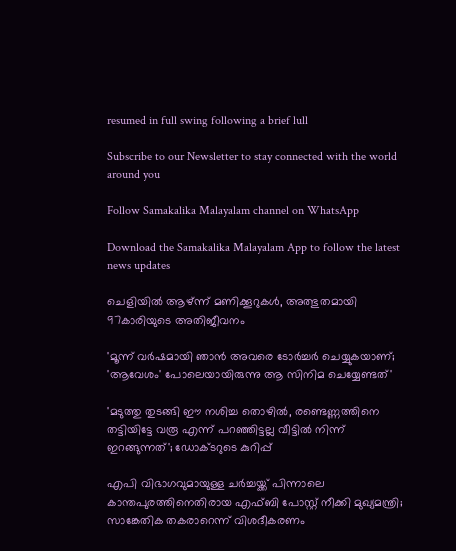resumed in full swing following a brief lull

Subscribe to our Newsletter to stay connected with the world around you

Follow Samakalika Malayalam channel on WhatsApp

Download the Samakalika Malayalam App to follow the latest news updates

ചെളിയില്‍ ആഴ്ന്ന് മണിക്കൂറുകള്‍, അത്ഭുതമായി 97കാരിയുടെ അതിജീവനം

'മൂന്ന് വർഷമായി ഞാൻ അവരെ ടോർച്ചർ ചെയ്യുകയാണ്; 'ആവേശം' പോലെയായിരുന്നു ആ സിനിമ ചെയ്യേണ്ടത്'

'മടുത്തു തുടങ്ങി ഈ നശിച്ച തൊഴില്‍, രണ്ടെണ്ണത്തിനെ തട്ടിയിട്ടേ വരൂ എന്ന് പറഞ്ഞിട്ടല്ല വീട്ടില്‍ നിന്ന് ഇറങ്ങുന്നത്'; ഡോക്ടറുടെ കുറിപ്പ്

എപി വിഭാഗവുമായുള്ള ചർച്ചയ്ക്ക് പിന്നാലെ കാന്തപുരത്തിനെതിരായ എഫ്ബി പോസ്റ്റ് നീക്കി മുഖ്യമന്ത്രി; സാങ്കേതിക തകരാറെന്ന് വിശദീകരണം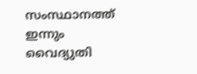സംസ്ഥാനത്ത് ഇന്നും വൈദ്യുതി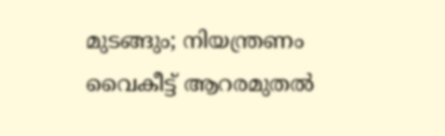മുടങ്ങും; നിയന്ത്രണം വൈകീട്ട് ആറരമുതൽ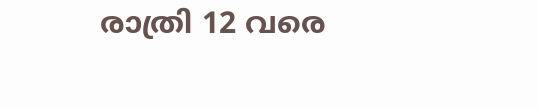രാത്രി 12 വരെ